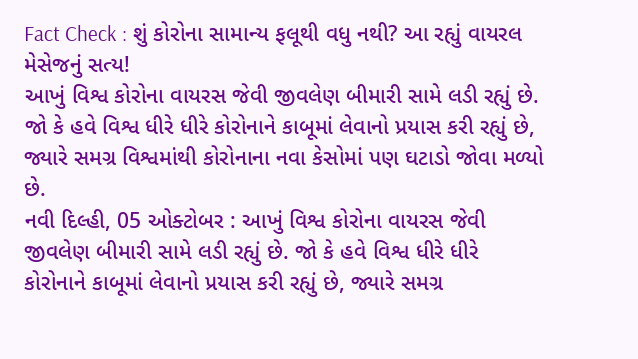Fact Check : શું કોરોના સામાન્ય ફલૂથી વધુ નથી? આ રહ્યું વાયરલ મેસેજનું સત્ય!
આખું વિશ્વ કોરોના વાયરસ જેવી જીવલેણ બીમારી સામે લડી રહ્યું છે. જો કે હવે વિશ્વ ધીરે ધીરે કોરોનાને કાબૂમાં લેવાનો પ્રયાસ કરી રહ્યું છે, જ્યારે સમગ્ર વિશ્વમાંથી કોરોનાના નવા કેસોમાં પણ ઘટાડો જોવા મળ્યો છે.
નવી દિલ્હી, 05 ઓક્ટોબર : આખું વિશ્વ કોરોના વાયરસ જેવી જીવલેણ બીમારી સામે લડી રહ્યું છે. જો કે હવે વિશ્વ ધીરે ધીરે કોરોનાને કાબૂમાં લેવાનો પ્રયાસ કરી રહ્યું છે, જ્યારે સમગ્ર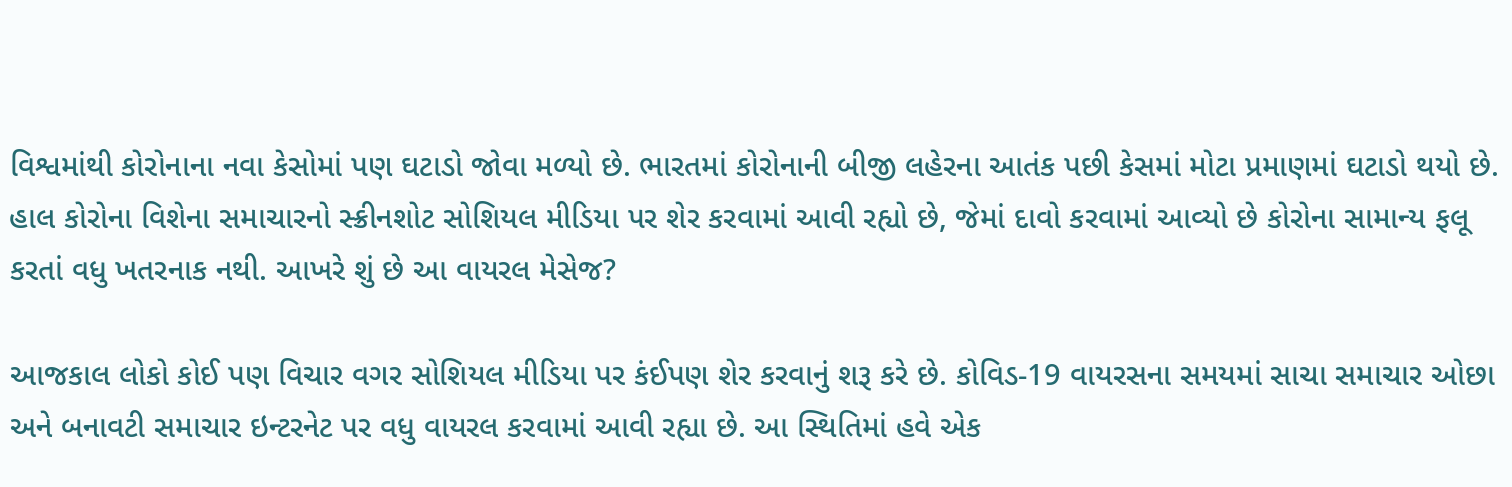વિશ્વમાંથી કોરોનાના નવા કેસોમાં પણ ઘટાડો જોવા મળ્યો છે. ભારતમાં કોરોનાની બીજી લહેરના આતંક પછી કેસમાં મોટા પ્રમાણમાં ઘટાડો થયો છે. હાલ કોરોના વિશેના સમાચારનો સ્ક્રીનશોટ સોશિયલ મીડિયા પર શેર કરવામાં આવી રહ્યો છે, જેમાં દાવો કરવામાં આવ્યો છે કોરોના સામાન્ય ફલૂ કરતાં વધુ ખતરનાક નથી. આખરે શું છે આ વાયરલ મેસેજ?

આજકાલ લોકો કોઈ પણ વિચાર વગર સોશિયલ મીડિયા પર કંઈપણ શેર કરવાનું શરૂ કરે છે. કોવિડ-19 વાયરસના સમયમાં સાચા સમાચાર ઓછા અને બનાવટી સમાચાર ઇન્ટરનેટ પર વધુ વાયરલ કરવામાં આવી રહ્યા છે. આ સ્થિતિમાં હવે એક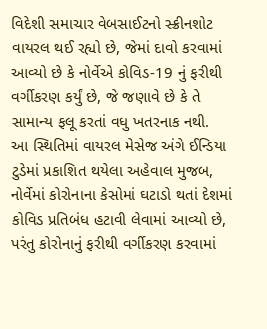વિદેશી સમાચાર વેબસાઈટનો સ્ક્રીનશોટ વાયરલ થઈ રહ્યો છે, જેમાં દાવો કરવામાં આવ્યો છે કે નોર્વેએ કોવિડ-19 નું ફરીથી વર્ગીકરણ કર્યું છે, જે જણાવે છે કે તે સામાન્ય ફલૂ કરતાં વધુ ખતરનાક નથી.
આ સ્થિતિમાં વાયરલ મેસેજ અંગે ઈન્ડિયા ટુડેમાં પ્રકાશિત થયેલા અહેવાલ મુજબ, નોર્વેમાં કોરોનાના કેસોમાં ઘટાડો થતાં દેશમાં કોવિડ પ્રતિબંધ હટાવી લેવામાં આવ્યો છે, પરંતુ કોરોનાનું ફરીથી વર્ગીકરણ કરવામાં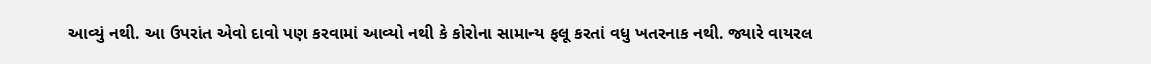આવ્યું નથી. આ ઉપરાંત એવો દાવો પણ કરવામાં આવ્યો નથી કે કોરોના સામાન્ય ફલૂ કરતાં વધુ ખતરનાક નથી. જ્યારે વાયરલ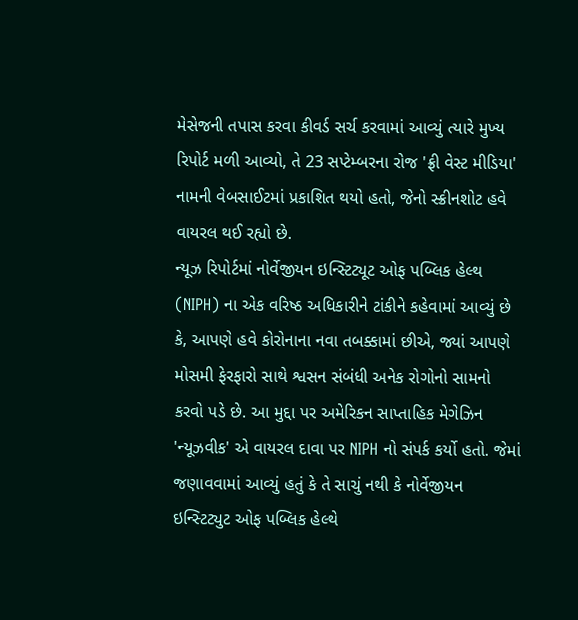મેસેજની તપાસ કરવા કીવર્ડ સર્ચ કરવામાં આવ્યું ત્યારે મુખ્ય રિપોર્ટ મળી આવ્યો, તે 23 સપ્ટેમ્બરના રોજ 'ફ્રી વેસ્ટ મીડિયા' નામની વેબસાઈટમાં પ્રકાશિત થયો હતો, જેનો સ્ક્રીનશોટ હવે વાયરલ થઈ રહ્યો છે.
ન્યૂઝ રિપોર્ટમાં નોર્વેજીયન ઇન્સ્ટિટ્યૂટ ઓફ પબ્લિક હેલ્થ (NIPH) ના એક વરિષ્ઠ અધિકારીને ટાંકીને કહેવામાં આવ્યું છે કે, આપણે હવે કોરોનાના નવા તબક્કામાં છીએ, જ્યાં આપણે મોસમી ફેરફારો સાથે શ્વસન સંબંધી અનેક રોગોનો સામનો કરવો પડે છે. આ મુદ્દા પર અમેરિકન સાપ્તાહિક મેગેઝિન 'ન્યૂઝવીક' એ વાયરલ દાવા પર NIPH નો સંપર્ક કર્યો હતો. જેમાં જણાવવામાં આવ્યું હતું કે તે સાચું નથી કે નોર્વેજીયન ઇન્સ્ટિટ્યુટ ઓફ પબ્લિક હેલ્થે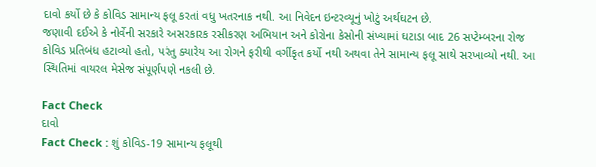દાવો કર્યો છે કે કોવિડ સામાન્ય ફલૂ કરતાં વધુ ખતરનાક નથી. આ નિવેદન ઇન્ટરવ્યૂનું ખોટું અર્થઘટન છે.
જણાવી દઈએ કે નોર્વેની સરકારે અસરકારક રસીકરણ અભિયાન અને કોરોના કેસોની સંખ્યામાં ઘટાડા બાદ 26 સપ્ટેમ્બરના રોજ કોવિડ પ્રતિબંધ હટાવ્યો હતો, પરંતુ ક્યારેય આ રોગને ફરીથી વર્ગીકૃત કર્યો નથી અથવા તેને સામાન્ય ફલૂ સાથે સરખાવ્યો નથી. આ સ્થિતિમાં વાયરલ મેસેજ સંપૂર્ણપણે નકલી છે.

Fact Check
દાવો
Fact Check : શું કોવિડ-19 સામાન્ય ફલૂથી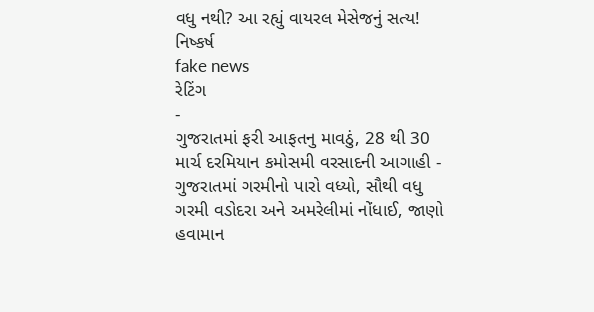વધુ નથી? આ રહ્યું વાયરલ મેસેજનું સત્ય!
નિષ્કર્ષ
fake news
રેટિંગ
-
ગુજરાતમાં ફરી આફતનુ માવઠું, 28 થી 30 માર્ચ દરમિયાન કમોસમી વરસાદની આગાહી -
ગુજરાતમાં ગરમીનો પારો વધ્યો, સૌથી વધુ ગરમી વડોદરા અને અમરેલીમાં નોંધાઈ, જાણો હવામાન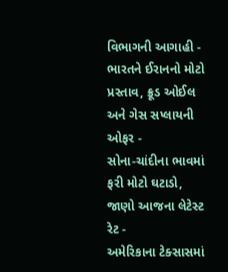વિભાગની આગાહી -
ભારતને ઈરાનનો મોટો પ્રસ્તાવ, ક્રૂડ ઓઈલ અને ગેસ સપ્લાયની ઓફર -
સોના-ચાંદીના ભાવમાં ફરી મોટો ઘટાડો, જાણો આજના લેટેસ્ટ રેટ -
અમેરિકાના ટેક્સાસમાં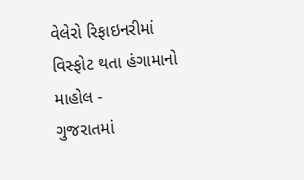વેલેરો રિફાઇનરીમાં વિસ્ફોટ થતા હંગામાનો માહોલ -
ગુજરાતમાં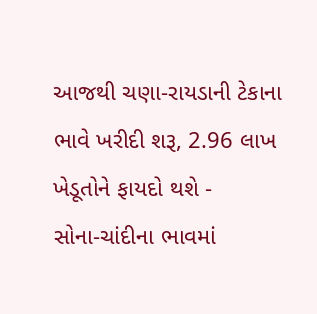આજથી ચણા-રાયડાની ટેકાના ભાવે ખરીદી શરૂ, 2.96 લાખ ખેડૂતોને ફાયદો થશે -
સોના-ચાંદીના ભાવમાં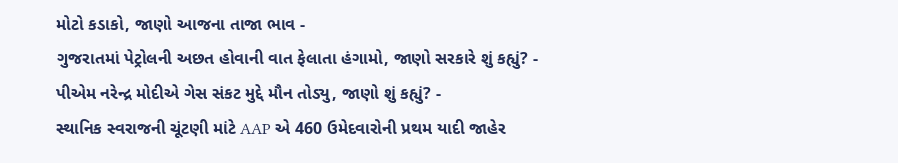મોટો કડાકો, જાણો આજના તાજા ભાવ -
ગુજરાતમાં પેટ્રોલની અછત હોવાની વાત ફેલાતા હંગામો, જાણો સરકારે શું કહ્યું? -
પીએમ નરેન્દ્ર મોદીએ ગેસ સંકટ મુદ્દે મૌન તોડ્યુ, જાણો શું કહ્યું? -
સ્થાનિક સ્વરાજની ચૂંટણી માંટે AAP એ 460 ઉમેદવારોની પ્રથમ યાદી જાહેર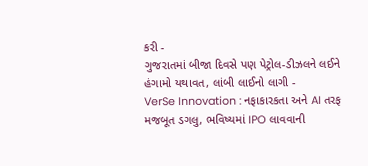કરી -
ગુજરાતમાં બીજા દિવસે પણ પેટ્રોલ-ડીઝલને લઈને હંગામો યથાવત, લાંબી લાઈનો લાગી -
VerSe Innovation : નફાકારકતા અને AI તરફ મજબૂત ડગલુ, ભવિષ્યમાં IPO લાવવાની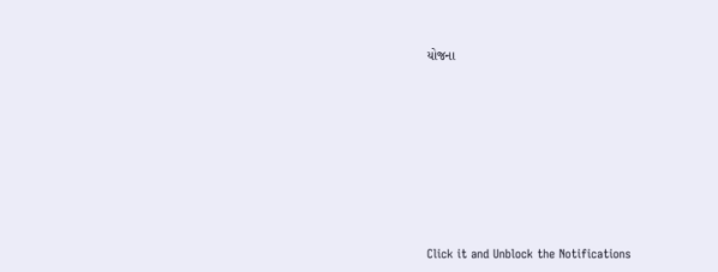યોજના









Click it and Unblock the Notifications